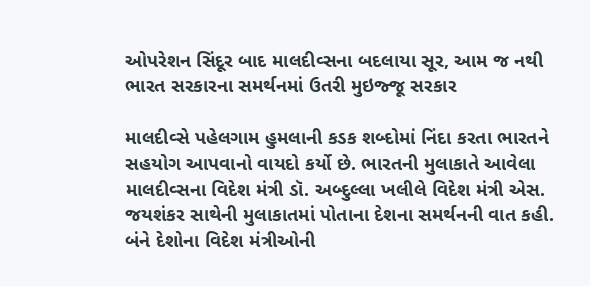ઓપરેશન સિંદૂર બાદ માલદીવ્સના બદલાયા સૂર, આમ જ નથી ભારત સરકારના સમર્થનમાં ઉતરી મુઇજ્જૂ સરકાર

માલદીવ્સે પહેલગામ હુમલાની કડક શબ્દોમાં નિંદા કરતા ભારતને સહયોગ આપવાનો વાયદો કર્યો છે. ભારતની મુલાકાતે આવેલા માલદીવ્સના વિદેશ મંત્રી ડૉ. અબ્દુલ્લા ખલીલે વિદેશ મંત્રી એસ. જયશંકર સાથેની મુલાકાતમાં પોતાના દેશના સમર્થનની વાત કહી. બંને દેશોના વિદેશ મંત્રીઓની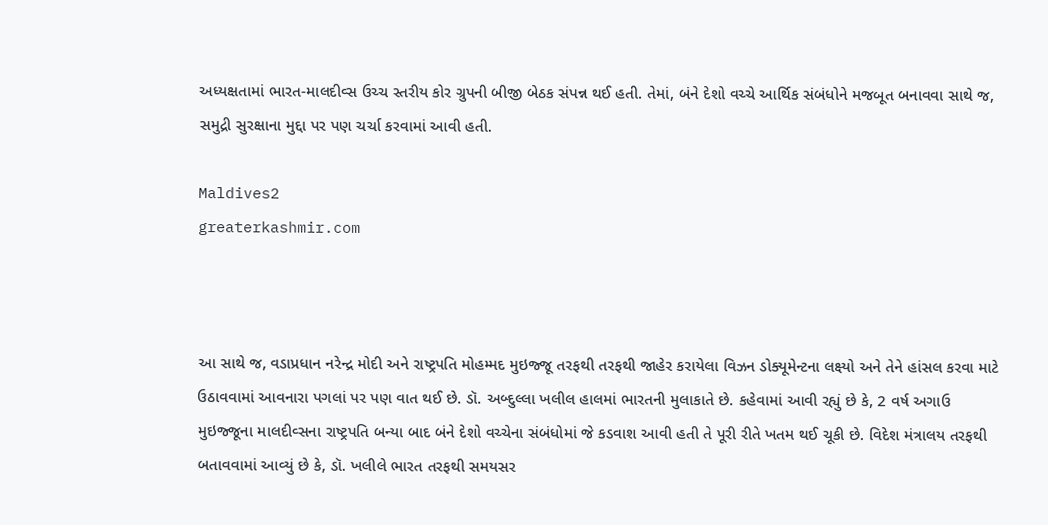અધ્યક્ષતામાં ભારત-માલદીવ્સ ઉચ્ચ સ્તરીય કોર ગ્રુપની બીજી બેઠક સંપન્ન થઈ હતી. તેમાં, બંને દેશો વચ્ચે આર્થિક સંબંધોને મજબૂત બનાવવા સાથે જ, સમુદ્રી સુરક્ષાના મુદ્દા પર પણ ચર્ચા કરવામાં આવી હતી.

Maldives2
greaterkashmir.com



આ સાથે જ, વડાપ્રધાન નરેન્દ્ર મોદી અને રાષ્ટ્રપતિ મોહમ્મદ મુઇજ્જૂ તરફથી તરફથી જાહેર કરાયેલા વિઝન ડોક્યૂમેન્ટના લક્ષ્યો અને તેને હાંસલ કરવા માટે ઉઠાવવામાં આવનારા પગલાં પર પણ વાત થઈ છે. ડૉ. અબ્દુલ્લા ખલીલ હાલમાં ભારતની મુલાકાતે છે. કહેવામાં આવી રહ્યું છે કે, 2 વર્ષ અગાઉ મુઇજ્જૂના માલદીવ્સના રાષ્ટ્રપતિ બન્યા બાદ બંને દેશો વચ્ચેના સંબંધોમાં જે કડવાશ આવી હતી તે પૂરી રીતે ખતમ થઈ ચૂકી છે. વિદેશ મંત્રાલય તરફથી બતાવવામાં આવ્યું છે કે, ડૉ. ખલીલે ભારત તરફથી સમયસર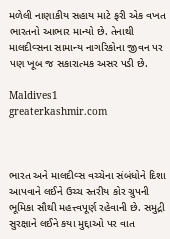મળેલી નાણાકીય સહાય માટે ફરી એક વખત ભારતનો આભાર માન્યો છે. તેનાથી માલદીવ્સના સામાન્ય નાગરિકોના જીવન પર પણ ખૂબ જ સકારાત્મક અસર પડી છે.

Maldives1
greaterkashmir.com



ભારત અને માલદીવ્સ વચ્ચેના સંબંધોને દિશા આપવાને લઈને ઉચ્ચ સ્તરીય કોર ગ્રુપની ભૂમિકા સૌથી મહત્ત્વપૂર્ણ રહેવાની છે. સમુદ્રી સુરક્ષાને લઈને કયા મુદ્દાઓ પર વાત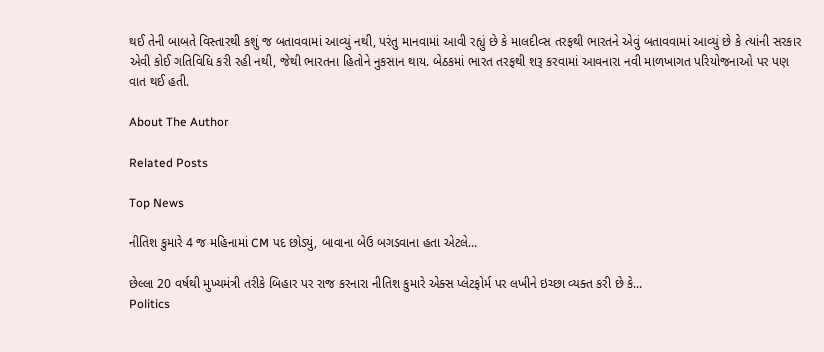થઈ તેની બાબતે વિસ્તારથી કશું જ બતાવવામાં આવ્યું નથી, પરંતુ માનવામાં આવી રહ્યું છે કે માલદીવ્સ તરફથી ભારતને એવું બતાવવામાં આવ્યું છે કે ત્યાંની સરકાર એવી કોઈ ગતિવિધિ કરી રહી નથી, જેથી ભારતના હિતોને નુકસાન થાય. બેઠકમાં ભારત તરફથી શરૂ કરવામાં આવનારા નવી માળખાગત પરિયોજનાઓ પર પણ વાત થઈ હતી.

About The Author

Related Posts

Top News

નીતિશ કુમારે 4 જ મહિનામાં CM પદ છોડ્યું, બાવાના બેઉ બગડવાના હતા એટલે...

છેલ્લા 20 વર્ષથી મુખ્યમંત્રી તરીકે બિહાર પર રાજ કરનારા નીતિશ કુમારે એક્સ પ્લેટફોર્મ પર લખીને ઇચ્છા વ્યક્ત કરી છે કે...
Politics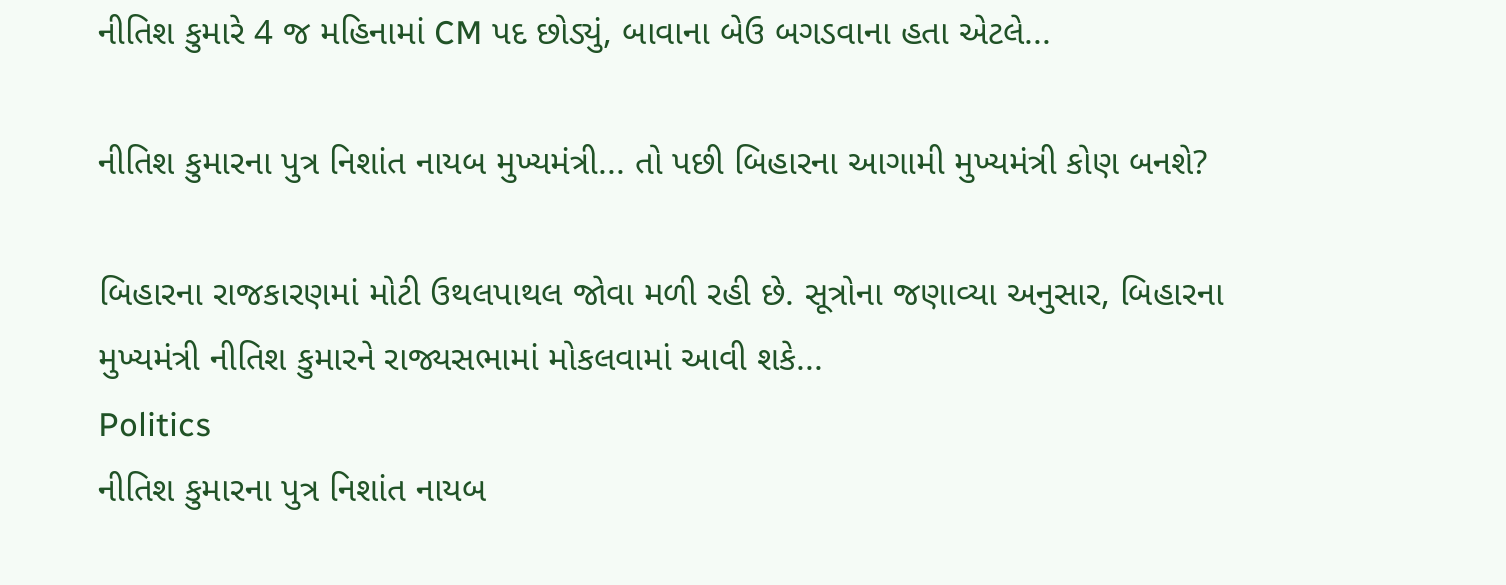નીતિશ કુમારે 4 જ મહિનામાં CM પદ છોડ્યું, બાવાના બેઉ બગડવાના હતા એટલે...

નીતિશ કુમારના પુત્ર નિશાંત નાયબ મુખ્યમંત્રી... તો પછી બિહારના આગામી મુખ્યમંત્રી કોણ બનશે?

બિહારના રાજકારણમાં મોટી ઉથલપાથલ જોવા મળી રહી છે. સૂત્રોના જણાવ્યા અનુસાર, બિહારના મુખ્યમંત્રી નીતિશ કુમારને રાજ્યસભામાં મોકલવામાં આવી શકે...
Politics
નીતિશ કુમારના પુત્ર નિશાંત નાયબ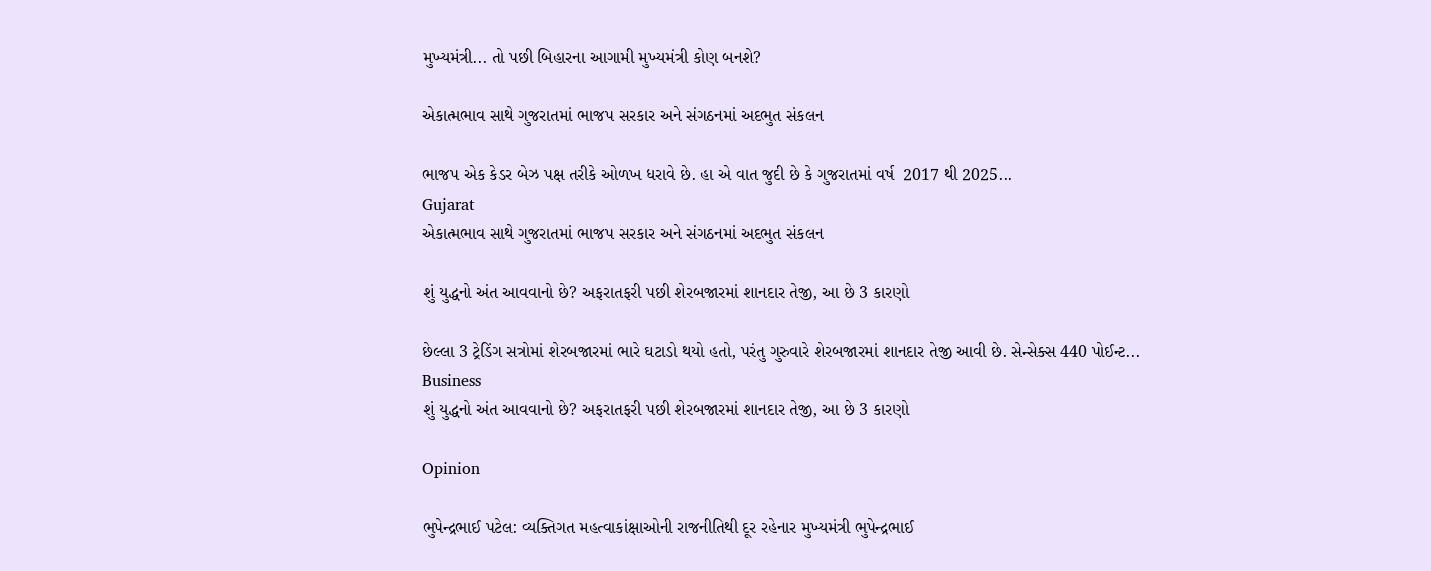મુખ્યમંત્રી... તો પછી બિહારના આગામી મુખ્યમંત્રી કોણ બનશે?

એકાત્મભાવ સાથે ગુજરાતમાં ભાજપ સરકાર અને સંગઠનમાં અદભુત સંકલન

ભાજપ એક કેડર બેઝ પક્ષ તરીકે ઓળખ ધરાવે છે. હા એ વાત જુદી છે કે ગુજરાતમાં વર્ષ  2017 થી 2025...
Gujarat
એકાત્મભાવ સાથે ગુજરાતમાં ભાજપ સરકાર અને સંગઠનમાં અદભુત સંકલન

શું યુદ્ધનો અંત આવવાનો છે? અફરાતફરી પછી શેરબજારમાં શાનદાર તેજી, આ છે 3 કારણો

છેલ્લા 3 ટ્રેડિંગ સત્રોમાં શેરબજારમાં ભારે ઘટાડો થયો હતો, પરંતુ ગુરુવારે શેરબજારમાં શાનદાર તેજી આવી છે. સેન્સેક્સ 440 પોઈન્ટ...
Business
શું યુદ્ધનો અંત આવવાનો છે? અફરાતફરી પછી શેરબજારમાં શાનદાર તેજી, આ છે 3 કારણો

Opinion

ભુપેન્દ્રભાઈ પટેલ: વ્યક્તિગત મહત્વાકાંક્ષાઓની રાજનીતિથી દૂર રહેનાર મુખ્યમંત્રી ભુપેન્દ્રભાઈ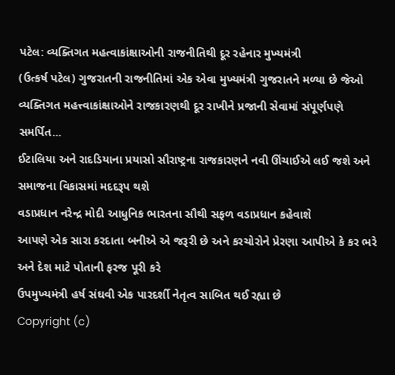પટેલ: વ્યક્તિગત મહત્વાકાંક્ષાઓની રાજનીતિથી દૂર રહેનાર મુખ્યમંત્રી
(ઉત્કર્ષ પટેલ) ગુજરાતની રાજનીતિમાં એક એવા મુખ્યમંત્રી ગુજરાતને મળ્યા છે જેઓ વ્યક્તિગત મહત્ત્વાકાંક્ષાઓને રાજકારણથી દૂર રાખીને પ્રજાની સેવામાં સંપૂર્ણપણે સમર્પિત...
ઈટાલિયા અને રાદડિયાના પ્રયાસો સૌરાષ્ટ્રના રાજકારણને નવી ઊંચાઈએ લઈ જશે અને સમાજના વિકાસમાં મદદરૂપ થશે
વડાપ્રધાન નરેન્દ્ર મોદી આધુનિક ભારતના સૌથી સફળ વડાપ્રધાન કહેવાશે
આપણે એક સારા કરદાતા બનીએ એ જરૂરી છે અને કરચોરોને પ્રેરણા આપીએ કે કર ભરે અને દેશ માટે પોતાની ફરજ પૂરી કરે
ઉપમુખ્યમંત્રી હર્ષ સંઘવી એક પારદર્શી નેતૃત્વ સાબિત થઈ રહ્યા છે
Copyright (c)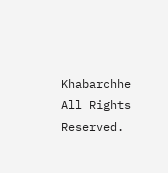Khabarchhe All Rights Reserved.